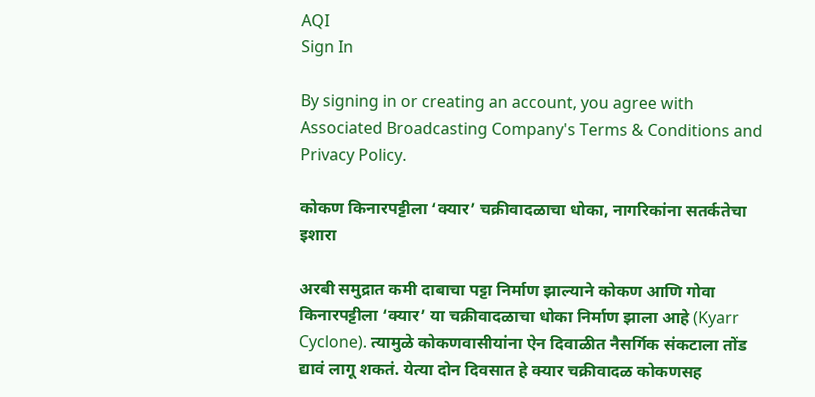AQI
Sign In

By signing in or creating an account, you agree with Associated Broadcasting Company's Terms & Conditions and Privacy Policy.

कोकण किनारपट्टीला ‘क्यार’ चक्रीवादळाचा धोका, नागरिकांना सतर्कतेचा इशारा

अरबी समुद्रात कमी दाबाचा पट्टा निर्माण झाल्याने कोकण आणि गोवा किनारपट्टीला ‘क्यार’ या चक्रीवादळाचा धोका निर्माण झाला आहे (Kyarr Cyclone). त्यामुळे कोकणवासीयांना ऐन दिवाळीत नैसर्गिक संकटाला तोंड द्यावं लागू शकतं. येत्या दोन दिवसात हे क्यार चक्रीवादळ कोकणसह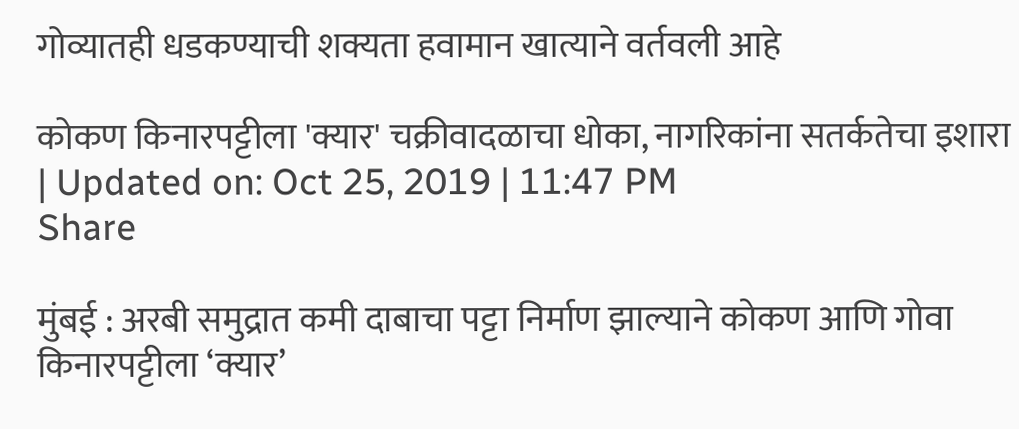गोव्यातही धडकण्याची शक्यता हवामान खात्याने वर्तवली आहे

कोकण किनारपट्टीला 'क्यार' चक्रीवादळाचा धोका, नागरिकांना सतर्कतेचा इशारा
| Updated on: Oct 25, 2019 | 11:47 PM
Share

मुंबई : अरबी समुद्रात कमी दाबाचा पट्टा निर्माण झाल्याने कोकण आणि गोवा किनारपट्टीला ‘क्यार’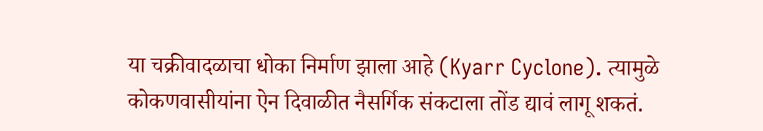या चक्रीवादळाचा धोका निर्माण झाला आहे (Kyarr Cyclone). त्यामुळे कोकणवासीयांना ऐन दिवाळीत नैसर्गिक संकटाला तोंड द्यावं लागू शकतं.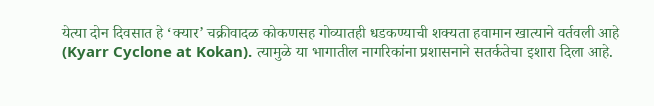येत्या दोन दिवसात हे ‘क्यार’ चक्रीवादळ कोकणसह गोव्यातही धडकण्याची शक्यता हवामान खात्याने वर्तवली आहे (Kyarr Cyclone at Kokan). त्यामुळे या भागातील नागरिकांना प्रशासनाने सतर्कतेचा इशारा दिला आहे.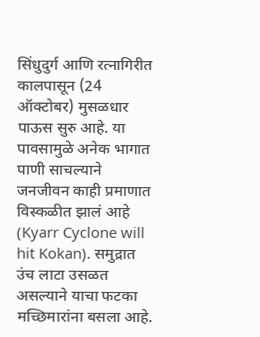सिंधुदुर्ग आणि रत्नागिरीत कालपासून (24 ऑक्टोबर) मुसळधार पाऊस सुरु आहे. या पावसामुळे अनेक भागात पाणी साचल्याने जनजीवन काही प्रमाणात विस्कळीत झालं आहे (Kyarr Cyclone will hit Kokan). समुद्रात उंच लाटा उसळत असल्याने याचा फटका मच्छिमारांना बसला आहे.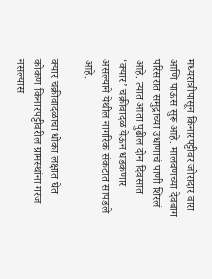मध्यरात्रीपासून किनारपट्टीवर जोरादार वारा आणि पाऊस सुरू आहे. मालवणच्या देवबाग परिसरात समुद्राच्या उधाणाचं पाणी शिरलं आहे. त्यात आता पुढील दोन दिवसात ‘क्यार’ चक्रीवादळ येऊन धडकणार असल्याने येथील नागरिक संकटात सापडले आहे.

क्यार चक्रीवादळाचा धोका लक्षात घेत कोकण किनारपट्टीवरील ग्रामस्थांना गरज नसल्यास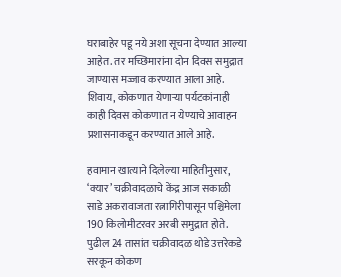घराबाहेर पडू नये अशा सूचना देण्यात आल्या आहेत. तर मच्छिमारांना दोन दिवस समुद्रात जाण्यास मज्जाव करण्यात आला आहे. शिवाय, कोकणात येणाऱ्या पर्यटकांनाही काही दिवस कोकणात न येण्याचे आवाहन प्रशासनाकडून करण्यात आले आहे.

हवामान खात्याने दिलेल्या माहितीनुसार, ‘क्यार’ चक्रीवादळाचे केंद्र आज सकाळी साडे अकरावाजता रत्नागिरीपासून पश्चिमेला 190 किलोमीटरवर अरबी समुद्रात होते. पुढील 24 तासांत चक्रीवादळ थोडे उत्तरेकडे सरकून कोकण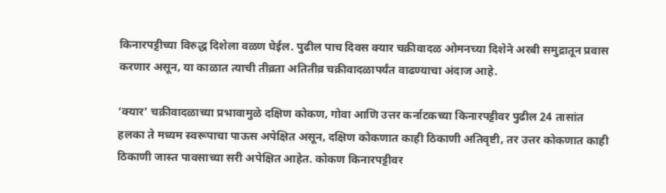किनारपट्टीच्या विरुद्ध दिशेला वळण घेईल. पुढील पाच दिवस क्यार चक्रीवादळ ओमनच्या दिशेने अरबी समुद्रातून प्रवास करणार असून, या काळात त्याची तीव्रता अतितीव्र चक्रीवादळापर्यंत वाढण्याचा अंदाज आहे.

‘क्यार’ चक्रीवादळाच्या प्रभावामुळे दक्षिण कोकण, गोवा आणि उत्तर कर्नाटकच्या किनारपट्टीवर पुढील 24 तासांत हलका ते मध्यम स्वरूपाचा पाऊस अपेक्षित असून, दक्षिण कोकणात काही ठिकाणी अतिवृष्टी, तर उत्तर कोकणात काही ठिकाणी जास्त पावसाच्या सरी अपेक्षित आहेत. कोकण किनारपट्टीवर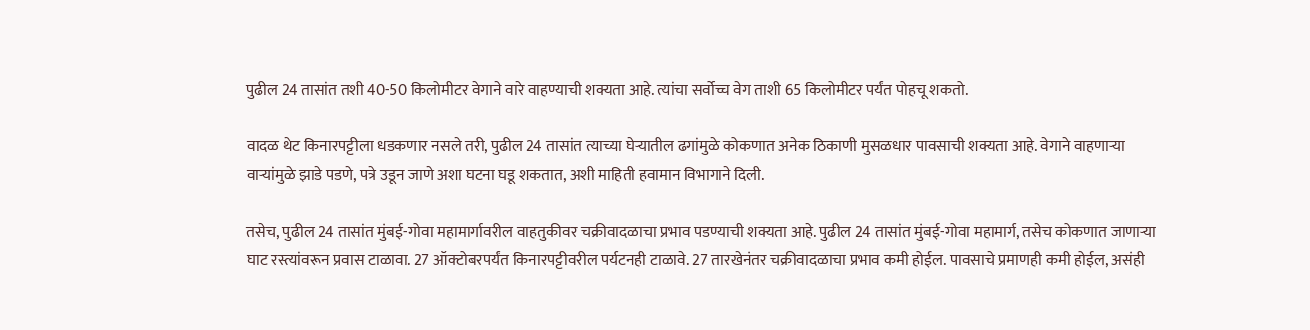पुढील 24 तासांत तशी 40-50 किलोमीटर वेगाने वारे वाहण्याची शक्यता आहे. त्यांचा सर्वोच्च वेग ताशी 65 किलोमीटर पर्यंत पोहचू शकतो.

वादळ थेट किनारपट्टीला धडकणार नसले तरी, पुढील 24 तासांत त्याच्या घेऱ्यातील ढगांमुळे कोकणात अनेक ठिकाणी मुसळधार पावसाची शक्यता आहे. वेगाने वाहणाऱ्या वाऱ्यांमुळे झाडे पडणे, पत्रे उडून जाणे अशा घटना घडू शकतात, अशी माहिती हवामान विभागाने दिली.

तसेच, पुढील 24 तासांत मुंबई-गोवा महामार्गावरील वाहतुकीवर चक्रीवादळाचा प्रभाव पडण्याची शक्यता आहे. पुढील 24 तासांत मुंबई-गोवा महामार्ग, तसेच कोकणात जाणाऱ्या घाट रस्त्यांवरून प्रवास टाळावा. 27 ऑक्टोबरपर्यंत किनारपट्टीवरील पर्यटनही टाळावे. 27 तारखेनंतर चक्रीवादळाचा प्रभाव कमी होईल. पावसाचे प्रमाणही कमी होईल, असंही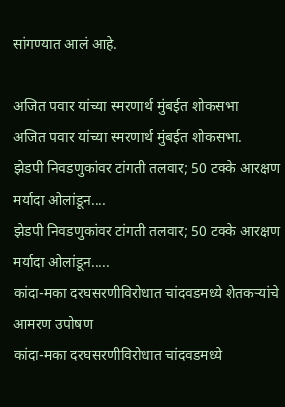सांगण्यात आलं आहे.

अजित पवार यांच्या स्मरणार्थ मुंबईत शोकसभा
अजित पवार यांच्या स्मरणार्थ मुंबईत शोकसभा.
झेडपी निवडणुकांवर टांगती तलवार; 50 टक्के आरक्षण मर्यादा ओलांडून....
झेडपी निवडणुकांवर टांगती तलवार; 50 टक्के आरक्षण मर्यादा ओलांडून.....
कांदा-मका दरघसरणीविरोधात चांदवडमध्ये शेतकऱ्यांचे आमरण उपोषण
कांदा-मका दरघसरणीविरोधात चांदवडमध्ये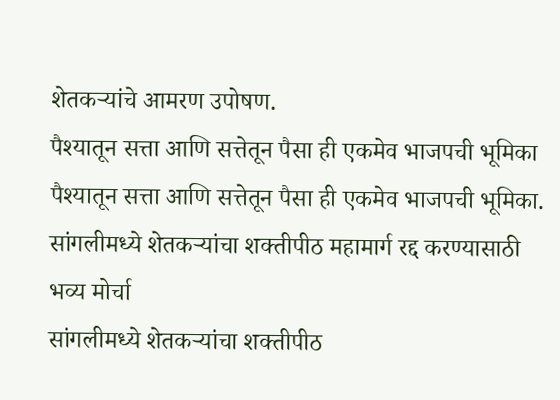शेतकऱ्यांचे आमरण उपोषण.
पैश्यातून सत्ता आणि सत्तेतून पैसा ही एकमेव भाजपची भूमिका
पैश्यातून सत्ता आणि सत्तेतून पैसा ही एकमेव भाजपची भूमिका.
सांगलीमध्ये शेतकऱ्यांचा शक्तीपीठ महामार्ग रद्द करण्यासाठी भव्य मोर्चा
सांगलीमध्ये शेतकऱ्यांचा शक्तीपीठ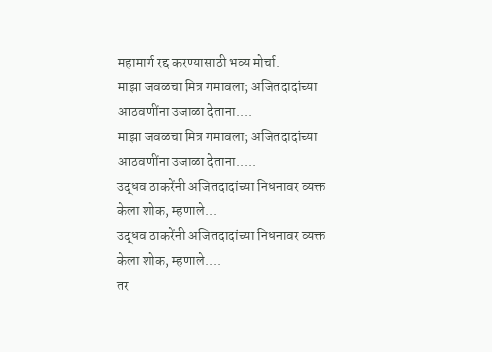महामार्ग रद्द करण्यासाठी भव्य मोर्चा.
माझा जवळचा मित्र गमावला; अजितदादांच्या आठवणींना उजाळा देताना....
माझा जवळचा मित्र गमावला; अजितदादांच्या आठवणींना उजाळा देताना.....
उद्धव ठाकरेंनी अजितदादांच्या निधनावर व्यक्त केला शोक, म्हणाले...
उद्धव ठाकरेंनी अजितदादांच्या निधनावर व्यक्त केला शोक, म्हणाले....
तर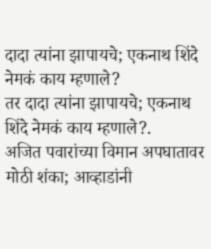दादा त्यांना झापायचे; एकनाथ शिंदे नेमकं काय म्हणाले?
तर दादा त्यांना झापायचे; एकनाथ शिंदे नेमकं काय म्हणाले?.
अजित पवारांच्या विमान अपघातावर मोठी शंका; आव्हाडांनी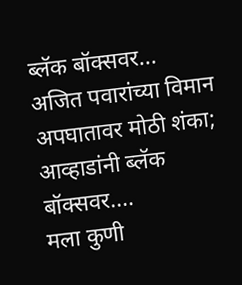ब्लॅक बॉक्सवर...
अजित पवारांच्या विमान अपघातावर मोठी शंका; आव्हाडांनी ब्लॅक बॉक्सवर....
मला कुणी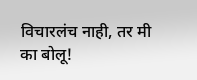विचारलंच नाही, तर मी का बोलू!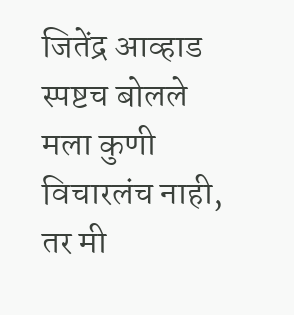जितेंद्र आव्हाड स्पष्टच बोलले
मला कुणी विचारलंच नाही, तर मी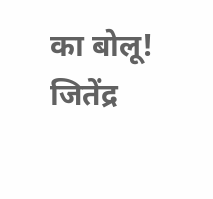का बोलू! जितेंद्र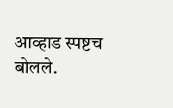आव्हाड स्पष्टच बोलले.